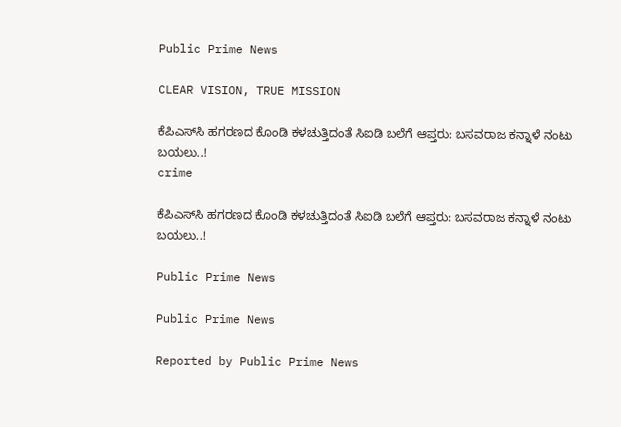Public Prime News

CLEAR VISION, TRUE MISSION

ಕೆಪಿಎಸ್‌ಸಿ ಹಗರಣದ ಕೊಂಡಿ ಕಳಚುತ್ತಿದಂತೆ ಸಿಐಡಿ ಬಲೆಗೆ ಆಪ್ತರು: ಬಸವರಾಜ ಕನ್ನಾಳೆ ನಂಟು ಬಯಲು..!
crime

ಕೆಪಿಎಸ್‌ಸಿ ಹಗರಣದ ಕೊಂಡಿ ಕಳಚುತ್ತಿದಂತೆ ಸಿಐಡಿ ಬಲೆಗೆ ಆಪ್ತರು: ಬಸವರಾಜ ಕನ್ನಾಳೆ ನಂಟು ಬಯಲು..!

Public Prime News

Public Prime News

Reported by Public Prime News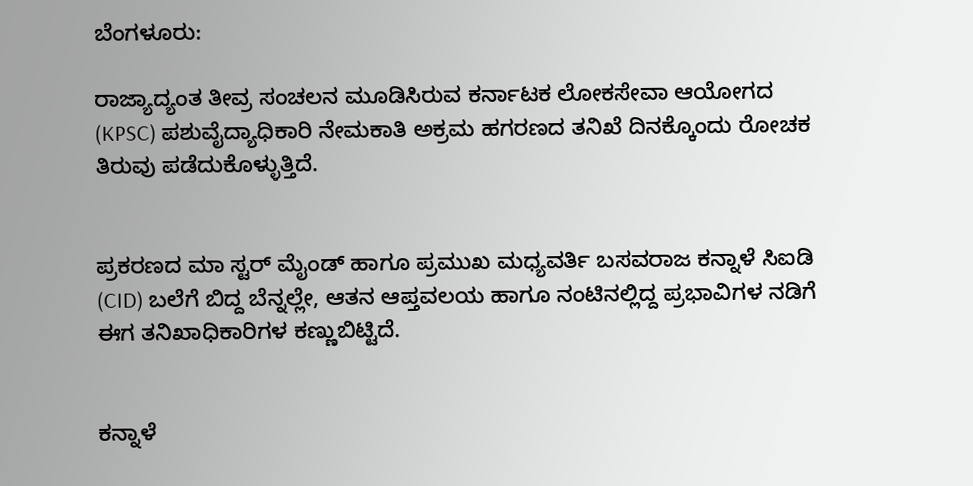ಬೆಂಗಳೂರು:

ರಾಜ್ಯಾದ್ಯಂತ ತೀವ್ರ ಸಂಚಲನ ಮೂಡಿಸಿರುವ ಕರ್ನಾಟಕ ಲೋಕಸೇವಾ ಆಯೋಗದ (KPSC) ಪಶುವೈದ್ಯಾಧಿಕಾರಿ ನೇಮಕಾತಿ ಅಕ್ರಮ ಹಗರಣದ ತನಿಖೆ ದಿನಕ್ಕೊಂದು ರೋಚಕ ತಿರುವು ಪಡೆದುಕೊಳ್ಳುತ್ತಿದೆ.


ಪ್ರಕರಣದ ಮಾ ಸ್ಟರ್ ಮೈಂಡ್ ಹಾಗೂ ಪ್ರಮುಖ ಮಧ್ಯವರ್ತಿ ಬಸವರಾಜ ಕನ್ನಾಳೆ ಸಿಐಡಿ (CID) ಬಲೆಗೆ ಬಿದ್ದ ಬೆನ್ನಲ್ಲೇ, ಆತನ ಆಪ್ತವಲಯ ಹಾಗೂ ನಂಟಿನಲ್ಲಿದ್ದ ಪ್ರಭಾವಿಗಳ ನಡಿಗೆ ಈಗ ತನಿಖಾಧಿಕಾರಿಗಳ ಕಣ್ಣುಬಿಟ್ಟಿದೆ.


ಕನ್ನಾಳೆ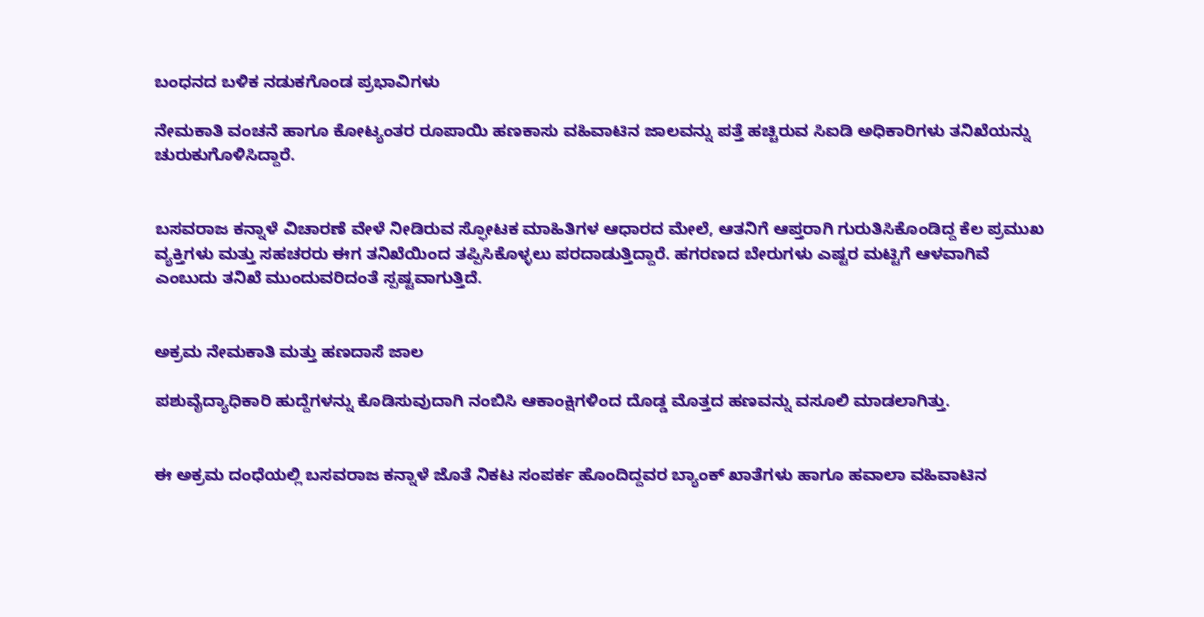ಬಂಧನದ ಬಳಿಕ ನಡುಕಗೊಂಡ ಪ್ರಭಾವಿಗಳು

ನೇಮಕಾತಿ ವಂಚನೆ ಹಾಗೂ ಕೋಟ್ಯಂತರ ರೂಪಾಯಿ ಹಣಕಾಸು ವಹಿವಾಟಿನ ಜಾಲವನ್ನು ಪತ್ತೆ ಹಚ್ಚಿರುವ ಸಿಐಡಿ ಅಧಿಕಾರಿಗಳು ತನಿಖೆಯನ್ನು ಚುರುಕುಗೊಳಿಸಿದ್ದಾರೆ.


ಬಸವರಾಜ ಕನ್ನಾಳೆ ವಿಚಾರಣೆ ವೇಳೆ ನೀಡಿರುವ ಸ್ಫೋಟಕ ಮಾಹಿತಿಗಳ ಆಧಾರದ ಮೇಲೆ, ಆತನಿಗೆ ಆಪ್ತರಾಗಿ ಗುರುತಿಸಿಕೊಂಡಿದ್ದ ಕೆಲ ಪ್ರಮುಖ ವ್ಯಕ್ತಿಗಳು ಮತ್ತು ಸಹಚರರು ಈಗ ತನಿಖೆಯಿಂದ ತಪ್ಪಿಸಿಕೊಳ್ಳಲು ಪರದಾಡುತ್ತಿದ್ದಾರೆ. ಹಗರಣದ ಬೇರುಗಳು ಎಷ್ಟರ ಮಟ್ಟಿಗೆ ಆಳವಾಗಿವೆ ಎಂಬುದು ತನಿಖೆ ಮುಂದುವರಿದಂತೆ ಸ್ಪಷ್ಟವಾಗುತ್ತಿದೆ.


ಅಕ್ರಮ ನೇಮಕಾತಿ ಮತ್ತು ಹಣದಾಸೆ ಜಾಲ

ಪಶುವೈದ್ಯಾಧಿಕಾರಿ ಹುದ್ದೆಗಳನ್ನು ಕೊಡಿಸುವುದಾಗಿ ನಂಬಿಸಿ ಆಕಾಂಕ್ಷಿಗಳಿಂದ ದೊಡ್ಡ ಮೊತ್ತದ ಹಣವನ್ನು ವಸೂಲಿ ಮಾಡಲಾಗಿತ್ತು.


ಈ ಅಕ್ರಮ ದಂಧೆಯಲ್ಲಿ ಬಸವರಾಜ ಕನ್ನಾಳೆ ಜೊತೆ ನಿಕಟ ಸಂಪರ್ಕ ಹೊಂದಿದ್ದವರ ಬ್ಯಾಂಕ್ ಖಾತೆಗಳು ಹಾಗೂ ಹವಾಲಾ ವಹಿವಾಟಿನ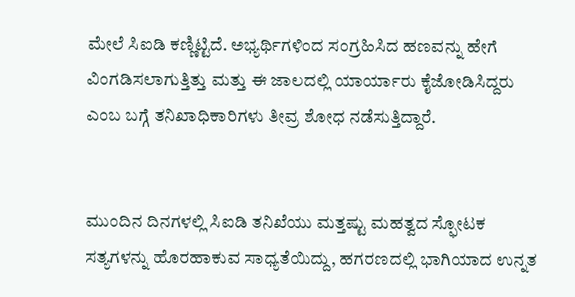ಮೇಲೆ ಸಿಐಡಿ ಕಣ್ಣಿಟ್ಟಿದೆ. ಅಭ್ಯರ್ಥಿಗಳಿಂದ ಸಂಗ್ರಹಿಸಿದ ಹಣವನ್ನು ಹೇಗೆ ವಿಂಗಡಿಸಲಾಗುತ್ತಿತ್ತು ಮತ್ತು ಈ ಜಾಲದಲ್ಲಿ ಯಾರ್ಯಾರು ಕೈಜೋಡಿಸಿದ್ದರು ಎಂಬ ಬಗ್ಗೆ ತನಿಖಾಧಿಕಾರಿಗಳು ತೀವ್ರ ಶೋಧ ನಡೆಸುತ್ತಿದ್ದಾರೆ.


ಮುಂದಿನ ದಿನಗಳಲ್ಲಿ ಸಿಐಡಿ ತನಿಖೆಯು ಮತ್ತಷ್ಟು ಮಹತ್ವದ ಸ್ಫೋಟಕ ಸತ್ಯಗಳನ್ನು ಹೊರಹಾಕುವ ಸಾಧ್ಯತೆಯಿದ್ದು, ಹಗರಣದಲ್ಲಿ ಭಾಗಿಯಾದ ಉನ್ನತ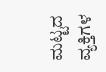ಮಟ್ಟದ ವ್ಯಕ್ತಿಗಳ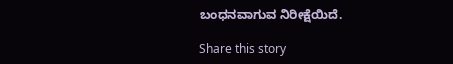ಬಂಧನವಾಗುವ ನಿರೀಕ್ಷೆಯಿದೆ.

Share this story